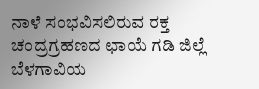ನಾಳೆ ಸಂಭವಿಸಲಿರುವ ರಕ್ತ ಚಂದ್ರಗ್ರಹಣದ ಛಾಯೆ ಗಡಿ ಜಿಲ್ಲೆ ಬೆಳಗಾವಿಯ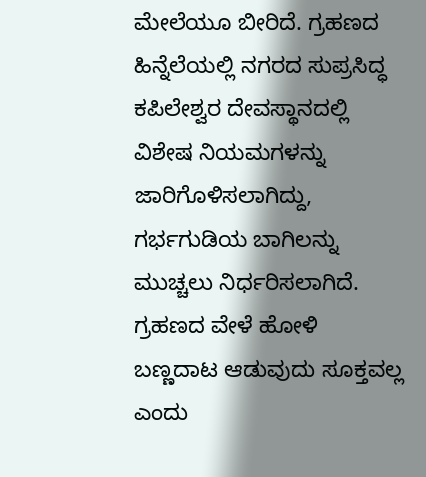ಮೇಲೆಯೂ ಬೀರಿದೆ. ಗ್ರಹಣದ ಹಿನ್ನೆಲೆಯಲ್ಲಿ ನಗರದ ಸುಪ್ರಸಿದ್ಧ ಕಪಿಲೇಶ್ವರ ದೇವಸ್ಥಾನದಲ್ಲಿ ವಿಶೇಷ ನಿಯಮಗಳನ್ನು ಜಾರಿಗೊಳಿಸಲಾಗಿದ್ದು, ಗರ್ಭಗುಡಿಯ ಬಾಗಿಲನ್ನು ಮುಚ್ಚಲು ನಿರ್ಧರಿಸಲಾಗಿದೆ. ಗ್ರಹಣದ ವೇಳೆ ಹೋಳಿ ಬಣ್ಣದಾಟ ಆಡುವುದು ಸೂಕ್ತವಲ್ಲ ಎಂದು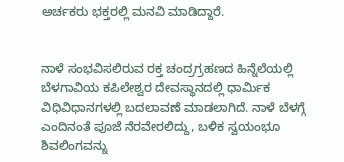ಅರ್ಚಕರು ಭಕ್ತರಲ್ಲಿ ಮನವಿ ಮಾಡಿದ್ದಾರೆ.


ನಾಳೆ ಸಂಭವಿಸಲಿರುವ ರಕ್ತ ಚಂದ್ರಗ್ರಹಣದ ಹಿನ್ನೆಲೆಯಲ್ಲಿ ಬೆಳಗಾವಿಯ ಕಪಿಲೇಶ್ವರ ದೇವಸ್ಥಾನದಲ್ಲಿ ಧಾರ್ಮಿಕ ವಿಧಿವಿಧಾನಗಳಲ್ಲಿ ಬದಲಾವಣೆ ಮಾಡಲಾಗಿದೆ. ನಾಳೆ ಬೆಳಗ್ಗೆ ಎಂದಿನಂತೆ ಪೂಜೆ ನೆರವೇರಲಿದ್ದು, ಬಳಿಕ ಸ್ವಯಂಭೂ ಶಿವಲಿಂಗವನ್ನು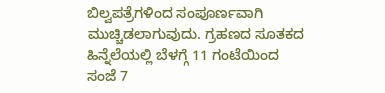ಬಿಲ್ವಪತ್ರೆಗಳಿಂದ ಸಂಪೂರ್ಣವಾಗಿ ಮುಚ್ಚಿಡಲಾಗುವುದು. ಗ್ರಹಣದ ಸೂತಕದ ಹಿನ್ನೆಲೆಯಲ್ಲಿ ಬೆಳಗ್ಗೆ 11 ಗಂಟೆಯಿಂದ ಸಂಜೆ 7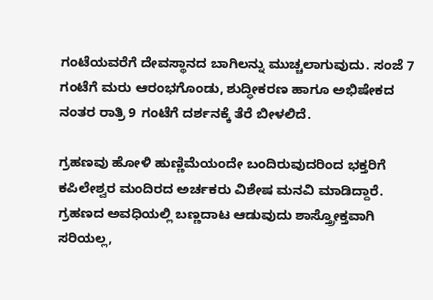ಗಂಟೆಯವರೆಗೆ ದೇವಸ್ಥಾನದ ಬಾಗಿಲನ್ನು ಮುಚ್ಚಲಾಗುವುದು. ಸಂಜೆ 7 ಗಂಟೆಗೆ ಮರು ಆರಂಭಗೊಂಡು, ಶುದ್ಧೀಕರಣ ಹಾಗೂ ಅಭಿಷೇಕದ ನಂತರ ರಾತ್ರಿ 9 ಗಂಟೆಗೆ ದರ್ಶನಕ್ಕೆ ತೆರೆ ಬೀಳಲಿದೆ.

ಗ್ರಹಣವು ಹೋಳಿ ಹುಣ್ಣಿಮೆಯಂದೇ ಬಂದಿರುವುದರಿಂದ ಭಕ್ತರಿಗೆ ಕಪಿಲೇಶ್ವರ ಮಂದಿರದ ಅರ್ಚಕರು ವಿಶೇಷ ಮನವಿ ಮಾಡಿದ್ದಾರೆ. ಗ್ರಹಣದ ಅವಧಿಯಲ್ಲಿ ಬಣ್ಣದಾಟ ಆಡುವುದು ಶಾಸ್ತ್ರೋಕ್ತವಾಗಿ ಸರಿಯಲ್ಲ,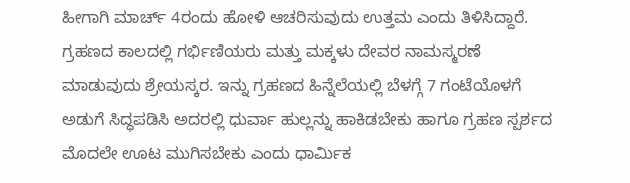ಹೀಗಾಗಿ ಮಾರ್ಚ್ 4ರಂದು ಹೋಳಿ ಆಚರಿಸುವುದು ಉತ್ತಮ ಎಂದು ತಿಳಿಸಿದ್ದಾರೆ. ಗ್ರಹಣದ ಕಾಲದಲ್ಲಿ ಗರ್ಭಿಣಿಯರು ಮತ್ತು ಮಕ್ಕಳು ದೇವರ ನಾಮಸ್ಮರಣೆ ಮಾಡುವುದು ಶ್ರೇಯಸ್ಕರ. ಇನ್ನು ಗ್ರಹಣದ ಹಿನ್ನೆಲೆಯಲ್ಲಿ ಬೆಳಗ್ಗೆ 7 ಗಂಟೆಯೊಳಗೆ ಅಡುಗೆ ಸಿದ್ಧಪಡಿಸಿ ಅದರಲ್ಲಿ ಧುರ್ವಾ ಹುಲ್ಲನ್ನು ಹಾಕಿಡಬೇಕು ಹಾಗೂ ಗ್ರಹಣ ಸ್ಪರ್ಶದ ಮೊದಲೇ ಊಟ ಮುಗಿಸಬೇಕು ಎಂದು ಧಾರ್ಮಿಕ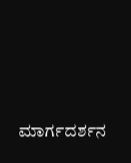ಮಾರ್ಗದರ್ಶನ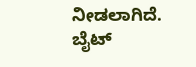ನೀಡಲಾಗಿದೆ. ಬೈಟ್